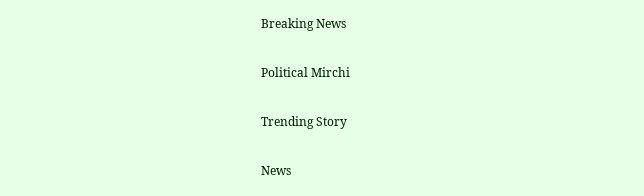Breaking News

Political Mirchi

Trending Story

News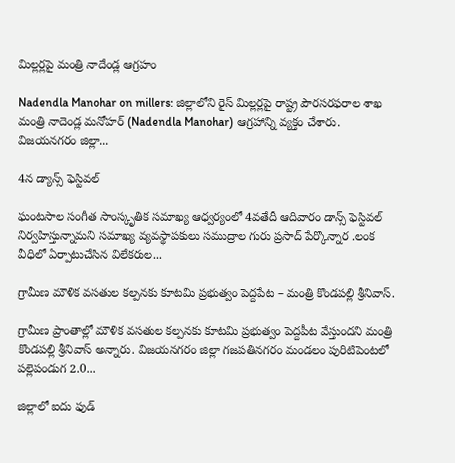మిల్లర్లపై మంత్రి నాదేండ్ల ఆగ్రహం

Nadendla Manohar on millers: జిల్లాలోని రైస్ మిల్లర్లపై రాష్ట్ర పౌరసరఫరాల శాఖ మంత్రి నాదెండ్ల మనోహర్ (Nadendla Manohar) ఆగ్రహాన్ని వ్యక్తం చేశారు. విజయనగరం జిల్లా...

4న డ్యాన్స్ ఫెస్టివల్

ఘంటసాల సంగీత సాంస్కృతిక సమాఖ్య ఆధ్వర్యంలో 4వతేదీ ఆదివారం డాన్స్ ఫెస్టివల్ నిర్వహిస్తున్నామని సమాఖ్య వ్యవస్థాపకులు సముద్రాల గురు ప్రసాద్ పేర్కొన్నార .లంక వీధిలో ఏర్పాటుచేసిన విలేకరుల...

గ్రామీణ మౌళిక వసతుల కల్పనకు కూటమి ప్రభుత్వం పెద్దపేట – మంత్రి కొండపల్లి శ్రీనివాస్.

గ్రామీణ ప్రాంతాల్లో మౌళిక వసతుల కల్పనకు కూటమి ప్రభుత్వం పెద్దపీట వేస్తుందని మంత్రి కొండపల్లి శ్రీనివాస్ అన్నారు. విజయనగరం జిల్లా గజపతినగరం మండలం పురిటిపెంటలో పల్లెపండుగ 2.0...

జిల్లాలో ఐదు ఫుడ్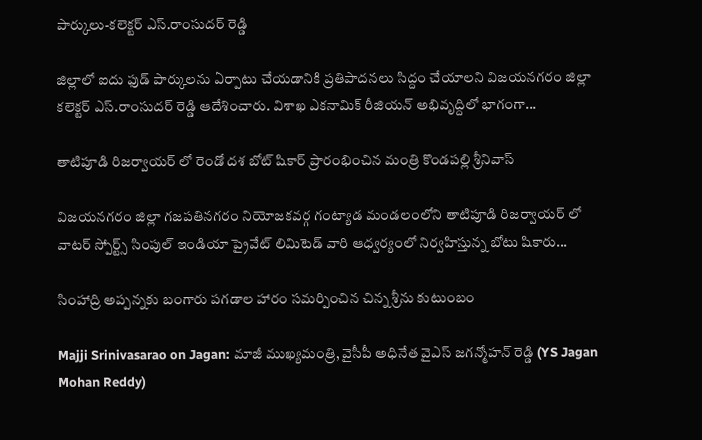పార్కులు-క‌లెక్ట‌ర్ ఎస్.రాంసుద‌ర్ రెడ్డి

జిల్లాలో ఐదు ఫుడ్ పార్కుల‌ను ఏర్పాటు చేయ‌డానికి ప్ర‌తిపాద‌న‌లు సిద్దం చేయాల‌ని విజ‌య‌న‌గ‌రం జిల్లా క‌లెక్ట‌ర్ ఎస్.రాంసుద‌ర్ రెడ్డి ఆదేశించారు. విశాఖ ఎక‌నామిక్‌ రీజియ‌న్ అభివృద్దిలో భాగంగా...

తాటిపూడి రిజర్వాయర్ లో రెండో దశ బోట్ షికార్ ప్రారంభించిన మంత్రి కొండపల్లి శ్రీనివాస్

విజయనగరం జిల్లా గజపతినగరం నియోజకవర్గ గంట్యాడ మండలంలోని తాటిపూడి రిజర్వాయర్ లో వాటర్ స్పోర్ట్స్ సింపుల్ ఇండియా ప్రైవేట్ లిమిటెడ్ వారి ఆధ్వర్యంలో నిర్వహిస్తున్న బోటు షికారు...

సింహాద్రి అప్పన్నకు బంగారు పగడాల హారం సమర్పించిన చిన్న శ్రీను కుటుంబం

Majji Srinivasarao on Jagan: మాజీ ముఖ్యమంత్రి, వైసీపీ అధినేత వైఎస్ జగన్మోహన్ రెడ్డి (YS Jagan Mohan Reddy)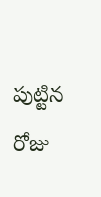పుట్టిన రోజు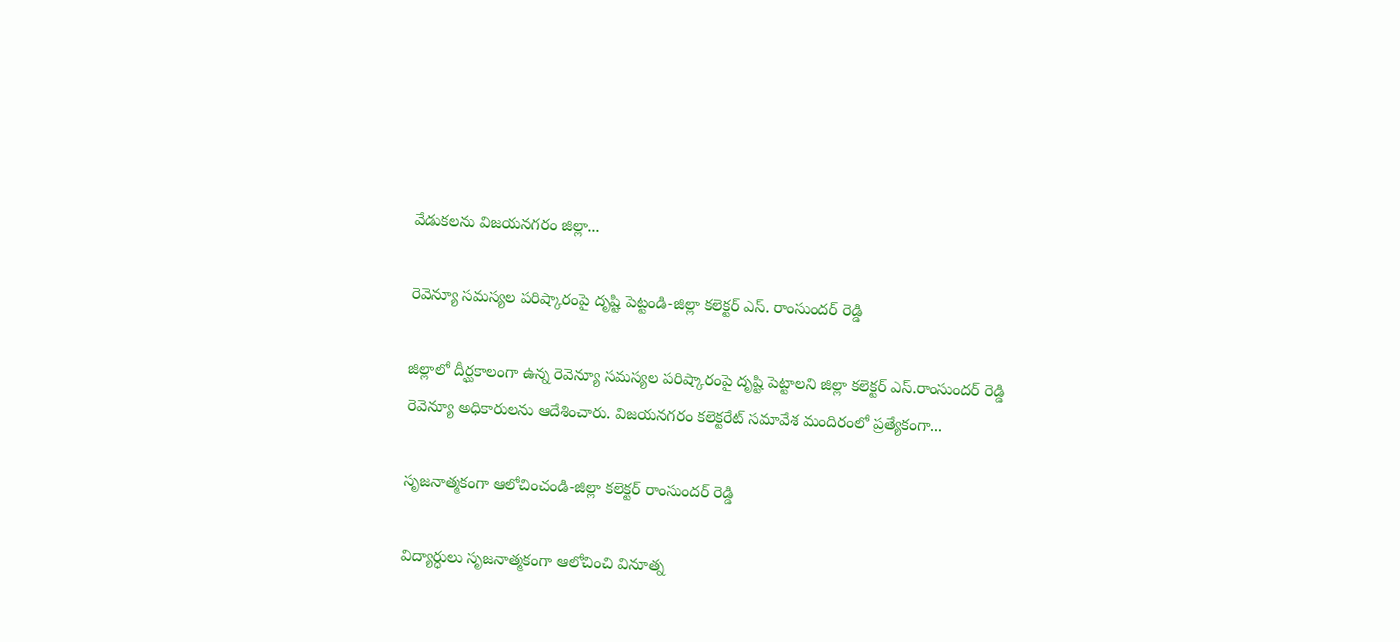వేడుకలను విజయనగరం జిల్లా...

రెవెన్యూ సమస్యల పరిష్కారంపై దృష్టి పెట్టండి-జిల్లా కలెక్టర్ ఎస్. రాంసుందర్ రెడ్డి

జిల్లాలో దీర్ఘకాలంగా ఉన్న రెవెన్యూ సమస్యల పరిష్కారంపై దృష్టి పెట్టాలని జిల్లా కలెక్టర్ ఎస్.రాంసుందర్ రెడ్డి రెవెన్యూ అధికారులను ఆదేశించారు. విజయనగరం కలెక్టరేట్ సమావేశ మందిరంలో ప్రత్యేకంగా...

సృజ‌నాత్మ‌కంగా ఆలోచించండి-జిల్లా క‌లెక్ట‌ర్ రాంసుంద‌ర్ రెడ్డి

విద్యార్ధులు సృజ‌నాత్మ‌కంగా ఆలోచించి వినూత్న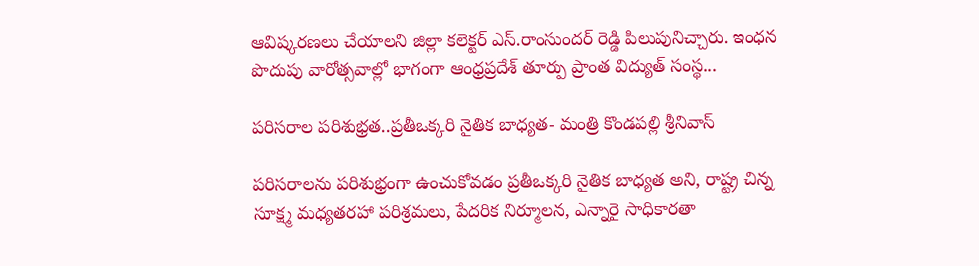ఆవిష్క‌ర‌ణ‌లు చేయాల‌ని జిల్లా క‌లెక్ట‌ర్ ఎస్‌.రాంసుంద‌ర్ రెడ్డి పిలుపునిచ్చారు. ఇంధ‌న పొదుపు వారోత్స‌వాల్లో భాగంగా ఆంధ్ర‌ప్ర‌దేశ్ తూర్పు ప్రాంత విద్యుత్ సంస్థ...

ప‌రిస‌రాల ప‌రిశుభ్ర‌త..ప్ర‌తీఒక్క‌రి నైతిక బాధ్య‌త‌- మంత్రి కొండ‌ప‌ల్లి శ్రీ‌నివాస్

ప‌రిస‌రాలను ప‌రిశుభ్రంగా ఉంచుకోవ‌డం ప్ర‌తీఒక్క‌రి నైతిక బాధ్య‌త అని, రాష్ట్ర చిన్న సూక్ష్మ మ‌ధ్య‌త‌ర‌హా ప‌రిశ్ర‌మ‌లు, పేద‌రిక నిర్మూల‌న‌, ఎన్నారై సాధికార‌తా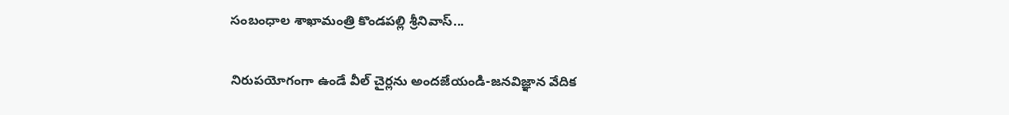సంబంధాల శాఖామంత్రి కొండ‌ప‌ల్లి శ్రీ‌నివాస్...

నిరుపయోగంగా ఉండే వీల్ చైర్లను అందజేయండి-జనవిజ్ఞాన వేదిక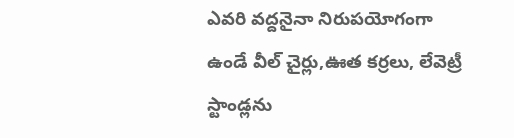ఎవరి వద్దనైనా నిరుపయోగంగా ఉండే వీల్ చైర్లు,ఊత కర్రలు, లేవెట్రీ స్టాండ్లను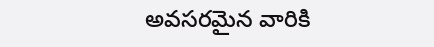అవసరమైన వారికి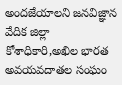అందజేయాలని జనవిజ్ఞాన వేదిక జిల్లా కోశాధికారి,అఖిల భారత అవయవదాతల సంఘం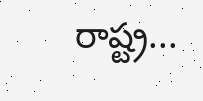రాష్ట్ర...